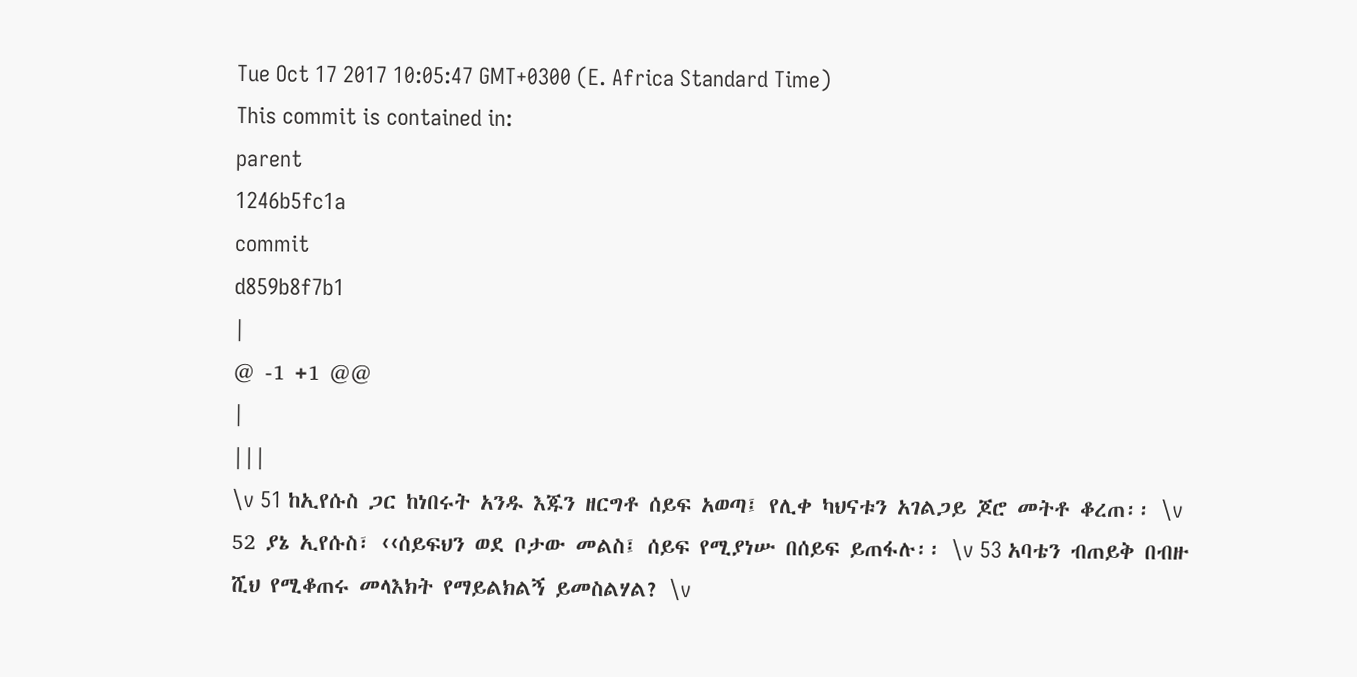Tue Oct 17 2017 10:05:47 GMT+0300 (E. Africa Standard Time)
This commit is contained in:
parent
1246b5fc1a
commit
d859b8f7b1
|
@ -1 +1 @@
|
|||
\v 51 ከኢየሱስ ጋር ከነበሩት አንዱ እጁን ዘርግቶ ሰይፍ አወጣ፤ የሊቀ ካህናቱን አገልጋይ ጆሮ መትቶ ቆረጠ፡፡ \v 52 ያኔ ኢየሱስ፣ ‹‹ሰይፍህን ወደ ቦታው መልስ፤ ሰይፍ የሚያነሡ በሰይፍ ይጠፋሉ፡፡ \v 53 አባቴን ብጠይቅ በብዙ ሺህ የሚቆጠሩ መላእክት የማይልክልኝ ይመስልሃል? \v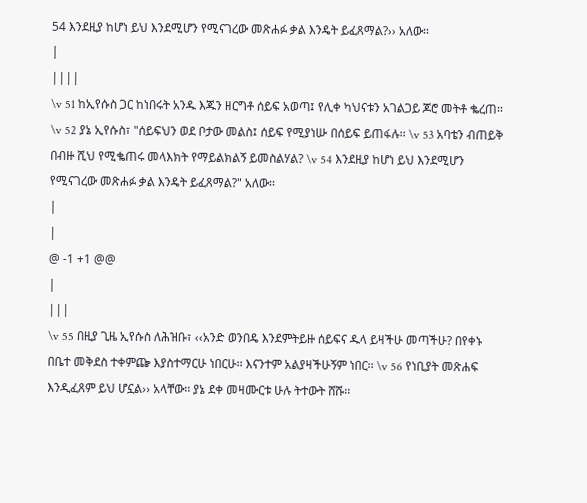54 እንደዚያ ከሆነ ይህ እንደሚሆን የሚናገረው መጽሐፉ ቃል እንዴት ይፈጸማል?›› አለው፡፡
|
||||
\v 51 ከኢየሱስ ጋር ከነበሩት አንዱ እጁን ዘርግቶ ሰይፍ አወጣ፤ የሊቀ ካህናቱን አገልጋይ ጆሮ መትቶ ቈረጠ፡፡ \v 52 ያኔ ኢየሱስ፣ "ሰይፍህን ወደ ቦታው መልስ፤ ሰይፍ የሚያነሡ በሰይፍ ይጠፋሉ፡፡ \v 53 አባቴን ብጠይቅ በብዙ ሺህ የሚቈጠሩ መላእክት የማይልክልኝ ይመስልሃል? \v 54 እንደዚያ ከሆነ ይህ እንደሚሆን የሚናገረው መጽሐፉ ቃል እንዴት ይፈጸማል?" አለው፡፡
|
|
@ -1 +1 @@
|
|||
\v 55 በዚያ ጊዜ ኢየሱስ ለሕዝቡ፣ ‹‹አንድ ወንበዴ እንደምትይዙ ሰይፍና ዱላ ይዛችሁ መጣችሁ? በየቀኑ በቤተ መቅደስ ተቀምጬ እያስተማርሁ ነበርሁ፡፡ እናንተም አልያዛችሁኝም ነበር፡፡ \v 56 የነቢያት መጽሐፍ እንዲፈጸም ይህ ሆኗል›› አላቸው፡፡ ያኔ ደቀ መዛሙርቱ ሁሉ ትተውት ሸሹ፡፡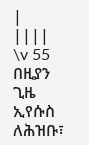|
||||
\v 55 በዚያን ጊዜ ኢየሱስ ለሕዝቡ፣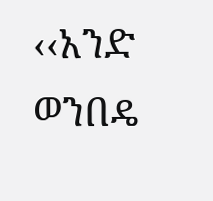‹‹አንድ ወንበዴ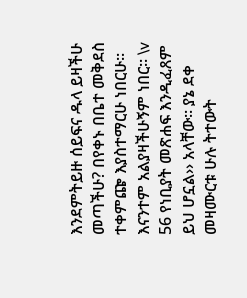እንደምትይዙ ሰይፍና ዱላ ይዛችሁ መጣችሁ? በየቀኑ በቤተ መቅደስ ተቀምጬ እያስተማርሁ ነበርሁ፡፡ እናንተም አልያዛችሁኝም ነበር፡፡ \v 56 የነቢያት መጽሐፍ እንዲፈጸም ይህ ሆኗል›› አላቸው፡፡ ያኔ ደቀ መዛሙርቱ ሁሉ ትተውት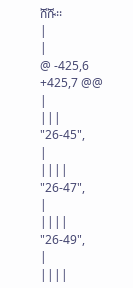ሸሹ፡፡
|
|
@ -425,6 +425,7 @@
|
|||
"26-45",
|
||||
"26-47",
|
||||
"26-49",
|
||||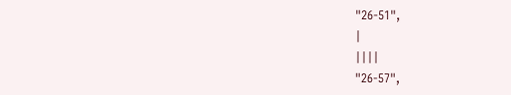"26-51",
|
||||
"26-57",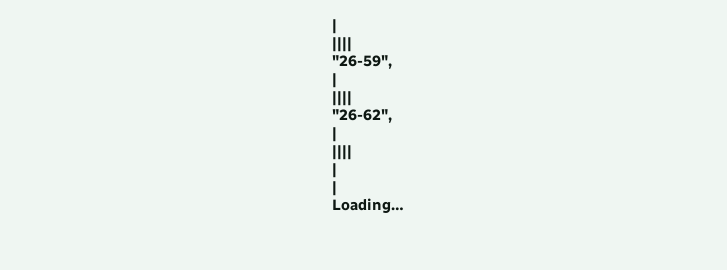|
||||
"26-59",
|
||||
"26-62",
|
||||
|
|
Loading…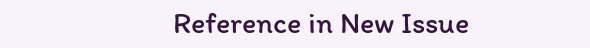Reference in New Issue